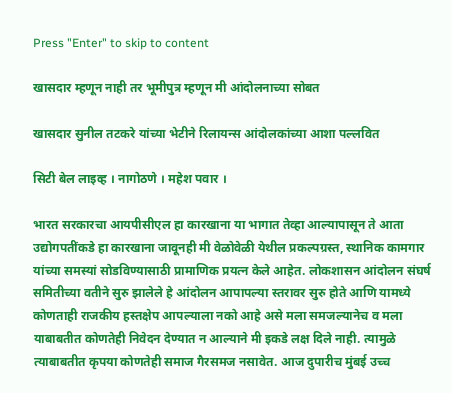Press "Enter" to skip to content

खासदार म्हणून नाही तर भूमीपुत्र म्हणून मी आंदोलनाच्या सोबत

खासदार सुनील तटकरे यांच्या भेटीने रिलायन्स आंदोलकांच्या आशा पल्लवित

सिटी बेल लाइव्ह । नागोठणे । महेश पवार ।

भारत सरकारचा आयपीसीएल हा कारखाना या भागात तेव्हा आल्यापासून ते आता उद्योगपतींकडे हा कारखाना जावूनही मी वेळोवेळी येथील प्रकल्पग्रस्त, स्थानिक कामगार यांच्या समस्यां सोडविण्यासाठी प्रामाणिक प्रयत्न केले आहेत. लोकशासन आंदोलन संघर्ष समितीच्या वतीने सुरु झालेले हे आंदोलन आपापल्या स्तरावर सुरु होते आणि यामध्ये कोणताही राजकीय हस्तक्षेप आपल्याला नको आहे असे मला समजल्यानेच व मला याबाबतीत कोणतेही निवेदन देण्यात न आल्याने मी इकडे लक्ष दिले नाही. त्यामुळे त्याबाबतीत कृपया कोणतेही समाज गैरसमज नसावेत. आज दुपारीच मुंबई उच्च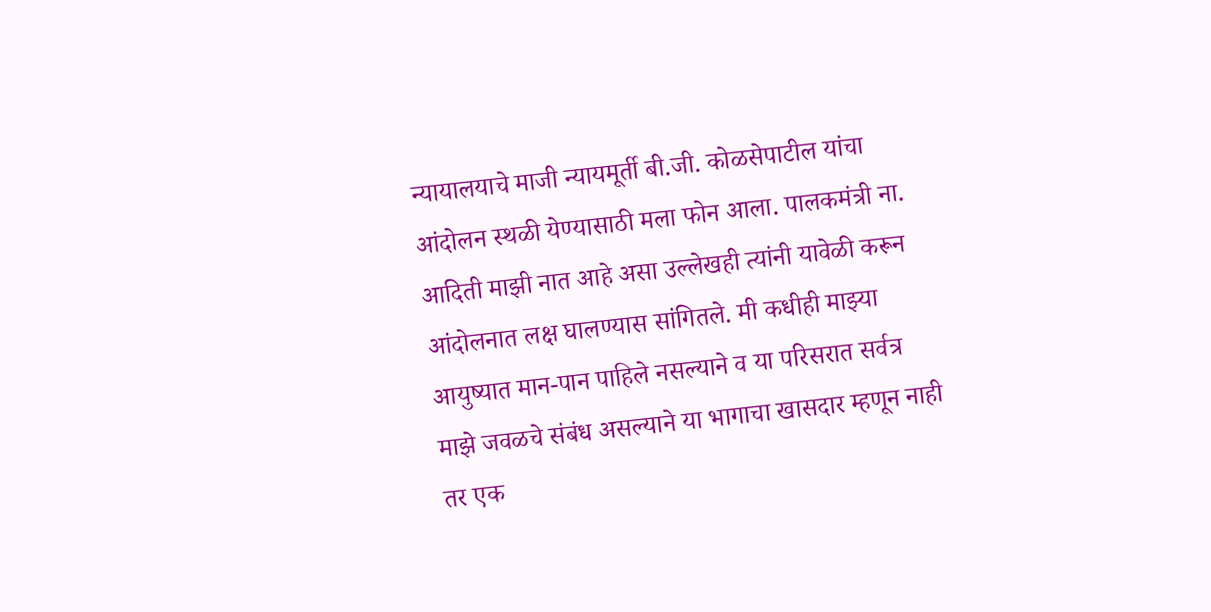न्यायालयाचे माजी न्यायमूर्ती बी.जी. कोळसेपाटील यांचा आंदोलन स्थळी येण्यासाठी मला फोन आला. पालकमंत्री ना. आदिती माझी नात आहे असा उल्लेखही त्यांनी यावेळी करून आंदोलनात लक्ष घालण्यास सांगितले. मी कधीही माझ्या आयुष्यात मान-पान पाहिले नसल्याने व या परिसरात सर्वत्र माझे जवळचे संबंध असल्याने या भागाचा खासदार म्हणून नाही तर एक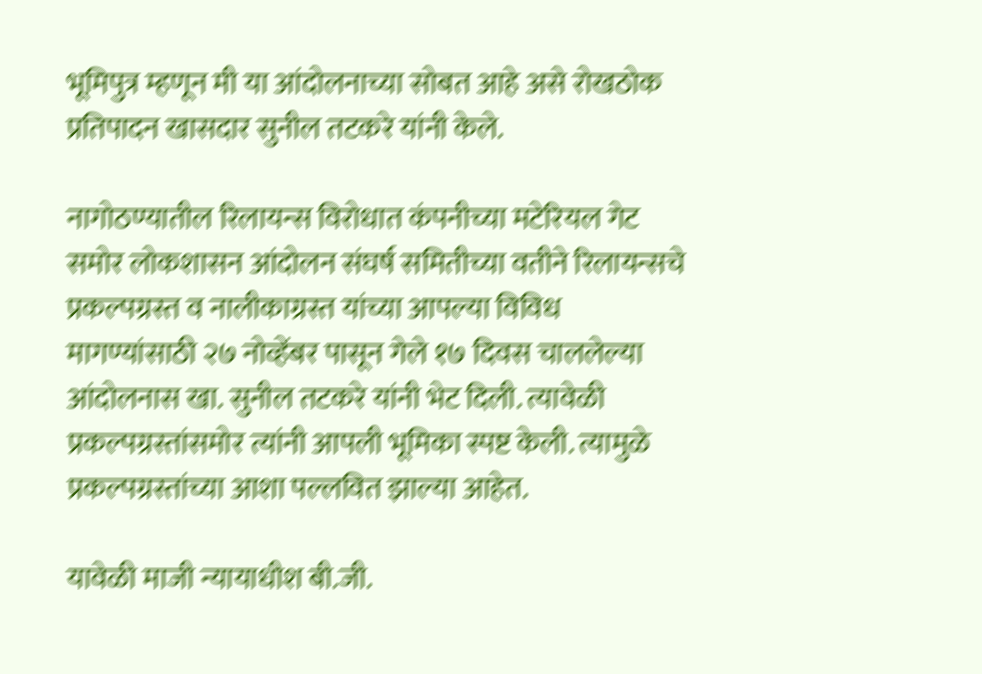भूमिपुत्र म्हणून मी या आंदोलनाच्या सोबत आहे असे रोखठोक प्रतिपादन खासदार सुनील तटकरे यांनी केले.

नागोठण्यातील रिलायन्स विरोधात कंपनीच्या मटेरियल गेट समोर लोकशासन आंदोलन संघर्ष समितीच्या वतीने रिलायन्सचे प्रकल्पग्रस्त व नालीकाग्रस्त यांच्या आपल्या विविध मागण्यांसाठी २७ नोव्हेंबर पासून गेले १७ दिवस चाललेल्या आंदोलनास खा. सुनील तटकरे यांनी भेट दिली. त्यावेळी प्रकल्पग्रस्तांसमोर त्यांनी आपली भूमिका स्पष्ट केली. त्यामुळे प्रकल्पग्रस्तांच्या आशा पल्लवित झाल्या आहेत.

यावेळी माजी न्यायाधीश बी.जी.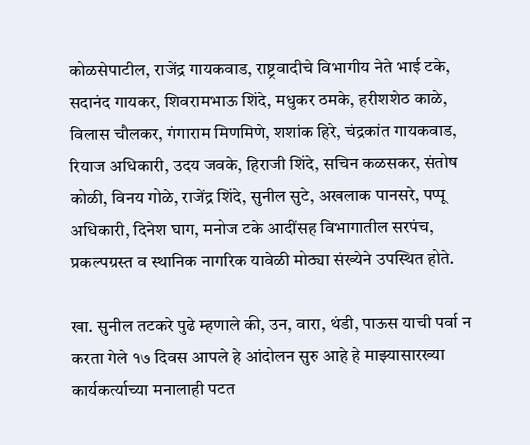कोळसेपाटील, राजेंद्र गायकवाड, राष्ट्रवादीचे विभागीय नेते भाई टके, सदानंद गायकर, शिवरामभाऊ शिंदे, मधुकर ठमके, हरीशशेठ काळे, विलास चौलकर, गंगाराम मिणमिणे, शशांक हिरे, चंद्रकांत गायकवाड, रियाज अधिकारी, उदय जवके, हिराजी शिंदे, सचिन कळसकर, संतोष कोळी, विनय गोळे, राजेंद्र शिंदे, सुनील सुटे, अखलाक पानसरे, पप्पू अधिकारी, दिनेश घाग, मनोज टके आदींसह विभागातील सरपंच, प्रकल्पग्रस्त व स्थानिक नागरिक यावेळी मोठ्या संख्येने उपस्थित होते.

खा. सुनील तटकरे पुढे म्हणाले की, उन, वारा, थंडी, पाऊस याची पर्वा न करता गेले १७ दिवस आपले हे आंदोलन सुरु आहे हे माझ्यासारख्या कार्यकर्त्याच्या मनालाही पटत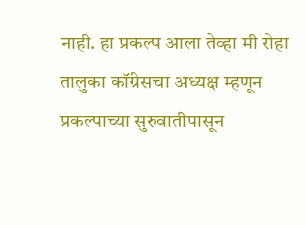नाही. हा प्रकल्प आला तेव्हा मी रोहा तालुका कॉंग्रेसचा अध्यक्ष म्हणून प्रकल्पाच्या सुरुवातीपासून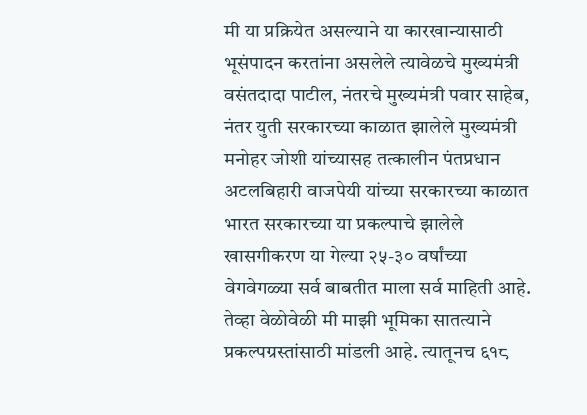मी या प्रक्रियेत असल्याने या कारखान्यासाठी भूसंपादन करतांना असलेले त्यावेळचे मुख्यमंत्री वसंतदादा पाटील, नंतरचे मुख्यमंत्री पवार साहेब, नंतर युती सरकारच्या काळात झालेले मुख्यमंत्री मनोहर जोशी यांच्यासह तत्कालीन पंतप्रधान अटलबिहारी वाजपेयी यांच्या सरकारच्या काळात भारत सरकारच्या या प्रकल्पाचे झालेले खासगीकरण या गेल्या २५-३० वर्षांच्या वेगवेगळ्या सर्व बाबतीत माला सर्व माहिती आहे. तेव्हा वेळोवेळी मी माझी भूमिका सातत्याने प्रकल्पग्रस्तांसाठी मांडली आहे. त्यातूनच ६१८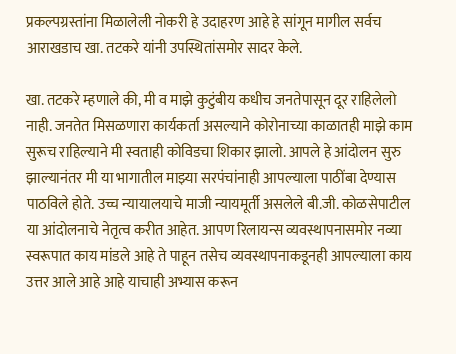प्रकल्पग्रस्तांना मिळालेली नोकरी हे उदाहरण आहे हे सांगून मागील सर्वच आराखडाच खा. तटकरे यांनी उपस्थितांसमोर सादर केले.

खा. तटकरे म्हणाले की, मी व माझे कुटुंबीय कधीच जनतेपासून दूर राहिलेलो नाही. जनतेत मिसळणारा कार्यकर्ता असल्याने कोरोनाच्या काळातही माझे काम सुरूच राहिल्याने मी स्वताही कोविडचा शिकार झालो. आपले हे आंदोलन सुरु झाल्यानंतर मी या भागातील माझ्या सरपंचांनाही आपल्याला पाठींबा देण्यास पाठविले होते. उच्च न्यायालयाचे माजी न्यायमूर्ती असलेले बी.जी. कोळसेपाटील या आंदोलनाचे नेतृत्व करीत आहेत. आपण रिलायन्स व्यवस्थापनासमोर नव्या स्वरूपात काय मांडले आहे ते पाहून तसेच व्यवस्थापनाकडूनही आपल्याला काय उत्तर आले आहे आहे याचाही अभ्यास करून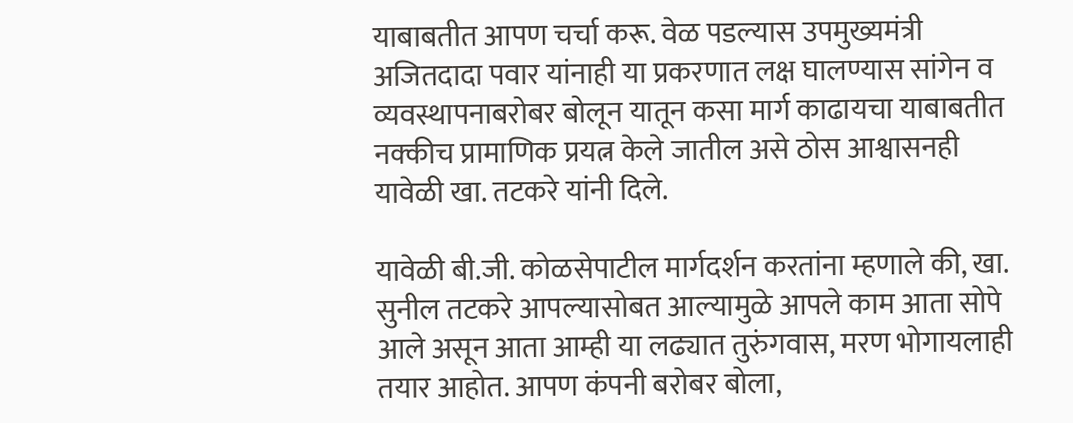याबाबतीत आपण चर्चा करू. वेळ पडल्यास उपमुख्यमंत्री अजितदादा पवार यांनाही या प्रकरणात लक्ष घालण्यास सांगेन व व्यवस्थापनाबरोबर बोलून यातून कसा मार्ग काढायचा याबाबतीत नक्कीच प्रामाणिक प्रयत्न केले जातील असे ठोस आश्वासनही यावेळी खा. तटकरे यांनी दिले.

यावेळी बी.जी. कोळसेपाटील मार्गदर्शन करतांना म्हणाले की, खा. सुनील तटकरे आपल्यासोबत आल्यामुळे आपले काम आता सोपे आले असून आता आम्ही या लढ्यात तुरुंगवास, मरण भोगायलाही तयार आहोत. आपण कंपनी बरोबर बोला,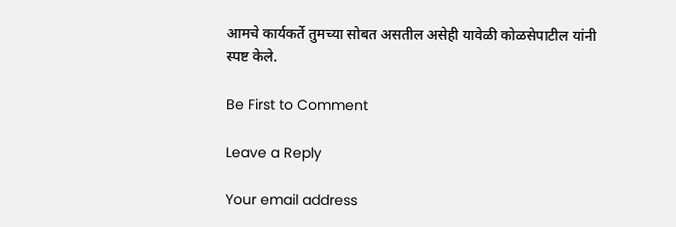आमचे कार्यकर्ते तुमच्या सोबत असतील असेही यावेळी कोळसेपाटील यांनी स्पष्ट केले.

Be First to Comment

Leave a Reply

Your email address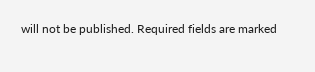will not be published. Required fields are marked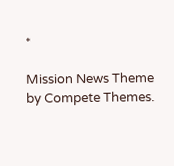*

Mission News Theme by Compete Themes.